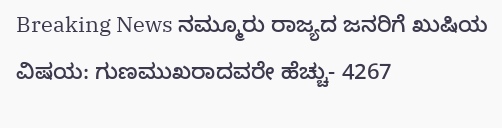Breaking News ನಮ್ಮೂರು ರಾಜ್ಯದ ಜನರಿಗೆ ಖುಷಿಯ ವಿಷಯ: ಗುಣಮುಖರಾದವರೇ ಹೆಚ್ಚು- 4267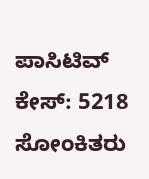ಪಾಸಿಟಿವ್ ಕೇಸ್: 5218 ಸೋಂಕಿತರು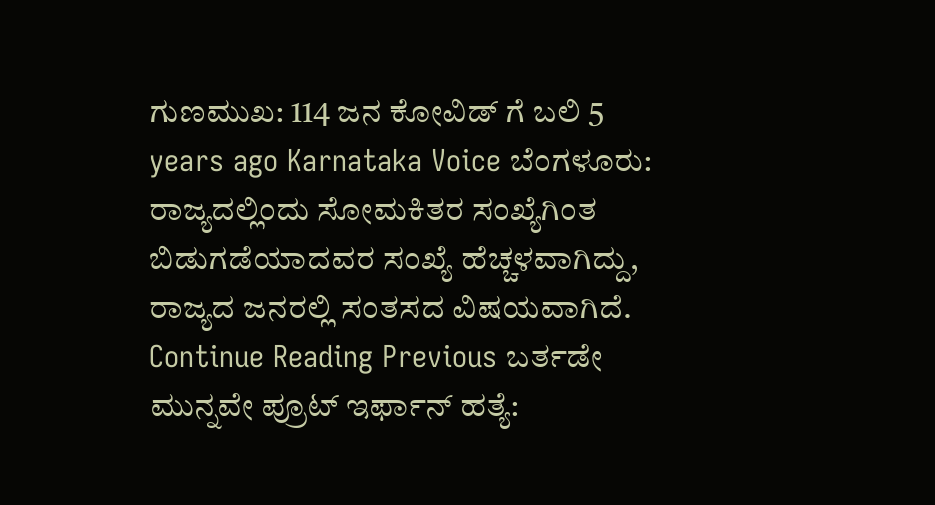ಗುಣಮುಖ: 114 ಜನ ಕೋವಿಡ್ ಗೆ ಬಲಿ 5 years ago Karnataka Voice ಬೆಂಗಳೂರು: ರಾಜ್ಯದಲ್ಲಿಂದು ಸೋಮಕಿತರ ಸಂಖ್ಯೆಗಿಂತ ಬಿಡುಗಡೆಯಾದವರ ಸಂಖ್ಯೆ ಹೆಚ್ಚಳವಾಗಿದ್ದು, ರಾಜ್ಯದ ಜನರಲ್ಲಿ ಸಂತಸದ ವಿಷಯವಾಗಿದೆ. Continue Reading Previous ಬರ್ತಡೇ ಮುನ್ನವೇ ಪ್ರೂಟ್ ಇರ್ಫಾನ್ ಹತ್ಯೆ: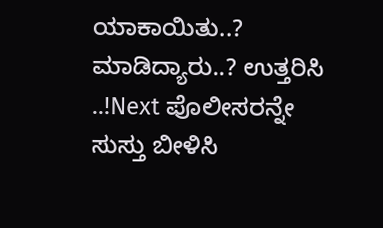ಯಾಕಾಯಿತು..? ಮಾಡಿದ್ಯಾರು..? ಉತ್ತರಿಸಿ ..!Next ಪೊಲೀಸರನ್ನೇ ಸುಸ್ತು ಬೀಳಿಸಿ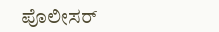ಪೊಲೀಸರ್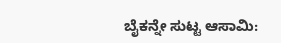ಬೈಕನ್ನೇ ಸುಟ್ಟ ಆಸಾಮಿ: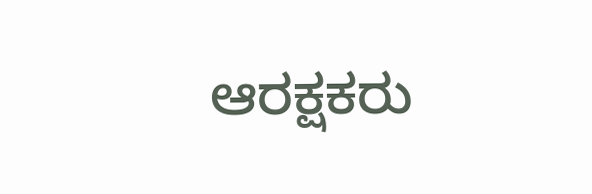ಆರಕ್ಷಕರು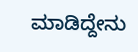ಮಾಡಿದ್ದೇನು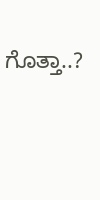ಗೊತ್ತಾ..?